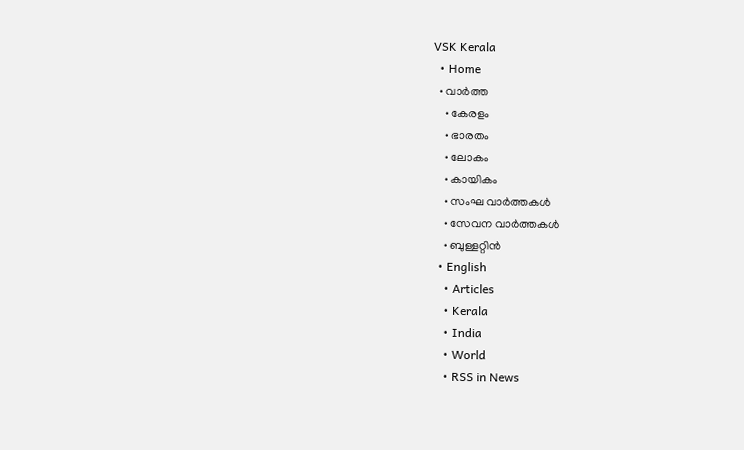VSK Kerala
  • Home
  • വാര്‍ത്ത
    • കേരളം
    • ഭാരതം
    • ലോകം
    • കായികം
    • സംഘ വാര്‍ത്തകള്‍
    • സേവന വാര്‍ത്തകള്‍
    • ബുള്ളറ്റിൻ
  • English
    • Articles
    • Kerala
    • India
    • World
    • RSS in News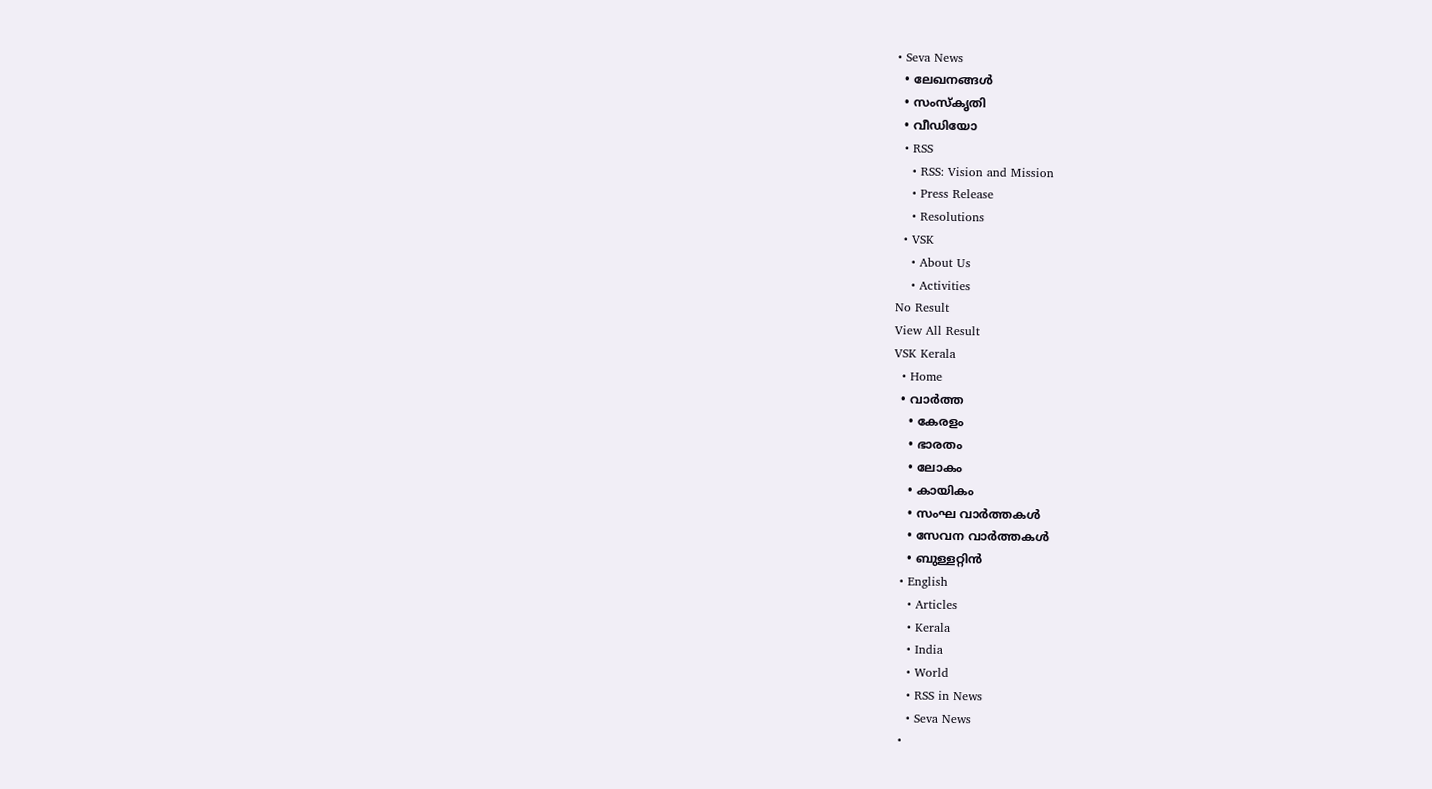• Seva News
  • ലേഖനങ്ങള്‍
  • സംസ്കൃതി
  • വീഡിയോ
  • RSS
    • RSS: Vision and Mission
    • Press Release
    • Resolutions
  • VSK
    • About Us
    • Activities
No Result
View All Result
VSK Kerala
  • Home
  • വാര്‍ത്ത
    • കേരളം
    • ഭാരതം
    • ലോകം
    • കായികം
    • സംഘ വാര്‍ത്തകള്‍
    • സേവന വാര്‍ത്തകള്‍
    • ബുള്ളറ്റിൻ
  • English
    • Articles
    • Kerala
    • India
    • World
    • RSS in News
    • Seva News
  •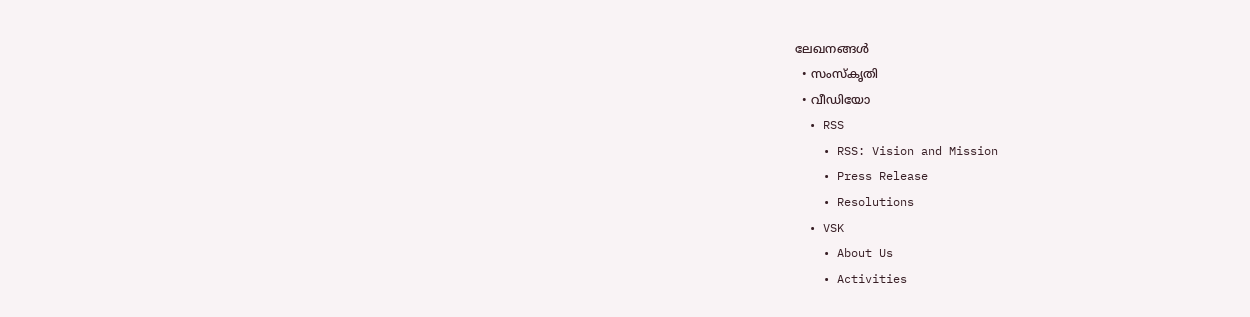ലേഖനങ്ങള്‍
  • സംസ്കൃതി
  • വീഡിയോ
  • RSS
    • RSS: Vision and Mission
    • Press Release
    • Resolutions
  • VSK
    • About Us
    • Activities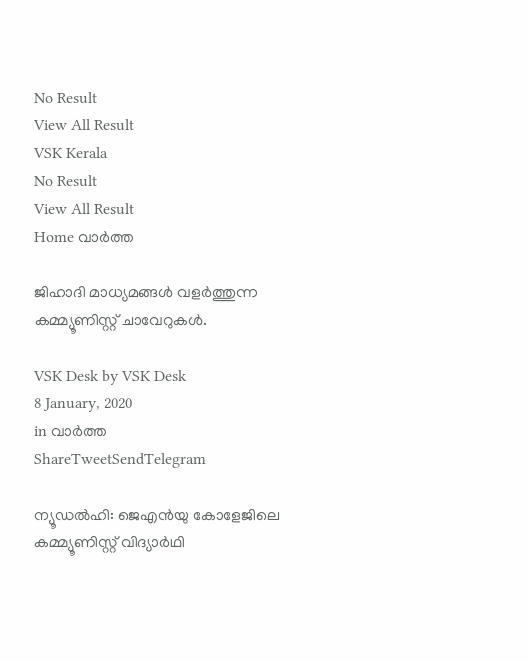No Result
View All Result
VSK Kerala
No Result
View All Result
Home വാര്‍ത്ത

ജിഹാദി മാധ്യമങ്ങള്‍ വളര്‍ത്തുന്ന കമ്മ്യൂണിസ്റ്റ് ചാവേറുകള്‍.

VSK Desk by VSK Desk
8 January, 2020
in വാര്‍ത്ത
ShareTweetSendTelegram

ന്യൂഡല്‍ഹി: ജെഎന്‍യു കോളേജിലെ കമ്മ്യൂണിസ്റ്റ് വിദ്യാര്‍ഥി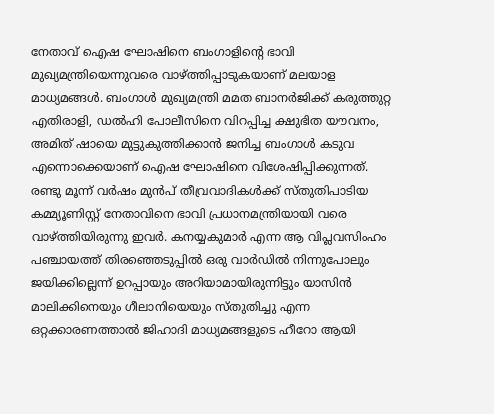നേതാവ് ഐഷ ഘോഷിനെ ബംഗാളിന്റെ ഭാവി മുഖ്യമന്ത്രിയെന്നുവരെ വാഴ്ത്തിപ്പാടുകയാണ് മലയാള മാധ്യമങ്ങള്‍. ബംഗാള്‍ മുഖ്യമന്ത്രി മമത ബാനര്‍ജിക്ക് കരുത്തുറ്റ എതിരാളി, ഡല്‍ഹി പോലീസിനെ വിറപ്പിച്ച ക്ഷുഭിത യൗവനം, അമിത് ഷായെ മുട്ടുകുത്തിക്കാന്‍ ജനിച്ച ബംഗാള്‍ കടുവ എന്നൊക്കെയാണ് ഐഷ ഘോഷിനെ വിശേഷിപ്പിക്കുന്നത്. രണ്ടു മൂന്ന് വര്‍ഷം മുന്‍പ് തീവ്രവാദികള്‍ക്ക് സ്തുതിപാടിയ കമ്മ്യൂണിസ്റ്റ് നേതാവിനെ ഭാവി പ്രധാനമന്ത്രിയായി വരെ വാഴ്ത്തിയിരുന്നു ഇവര്‍. കനയ്യകുമാര്‍ എന്ന ആ വിപ്ലവസിംഹം പഞ്ചായത്ത് തിരഞ്ഞെടുപ്പില്‍ ഒരു വാര്‍ഡില്‍ നിന്നുപോലും ജയിക്കില്ലെന്ന് ഉറപ്പായും അറിയാമായിരുന്നിട്ടും യാസിന്‍ മാലിക്കിനെയും ഗീലാനിയെയും സ്തുതിച്ചു എന്ന ഒറ്റക്കാരണത്താല്‍ ജിഹാദി മാധ്യമങ്ങളുടെ ഹീറോ ആയി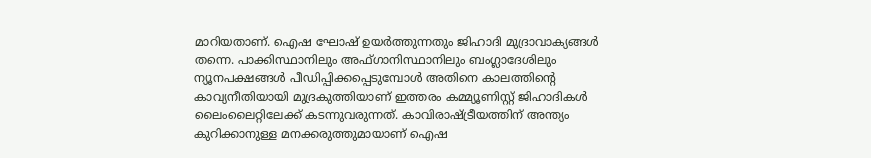മാറിയതാണ്. ഐഷ ഘോഷ് ഉയര്‍ത്തുന്നതും ജിഹാദി മുദ്രാവാക്യങ്ങള്‍ തന്നെ. പാക്കിസ്ഥാനിലും അഫ്ഗാനിസ്ഥാനിലും ബംഗ്ലാദേശിലും ന്യൂനപക്ഷങ്ങള്‍ പീഡിപ്പിക്കപ്പെടുമ്പോള്‍ അതിനെ കാലത്തിന്റെ കാവ്യനീതിയായി മുദ്രകുത്തിയാണ് ഇത്തരം കമ്മ്യൂണിസ്റ്റ് ജിഹാദികള്‍ ലൈംലൈറ്റിലേക്ക് കടന്നുവരുന്നത്. കാവിരാഷ്ട്രീയത്തിന് അന്ത്യം കുറിക്കാനുള്ള മനക്കരുത്തുമായാണ് ഐഷ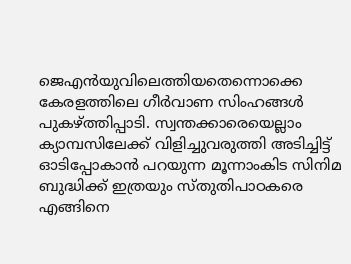ജെഎന്‍യുവിലെത്തിയതെന്നൊക്കെ കേരളത്തിലെ ഗീര്‍വാണ സിംഹങ്ങള്‍ പുകഴ്ത്തിപ്പാടി. സ്വന്തക്കാരെയെല്ലാം ക്യാമ്പസിലേക്ക് വിളിച്ചുവരുത്തി അടിച്ചിട്ട് ഓടിപ്പോകാന്‍ പറയുന്ന മൂന്നാംകിട സിനിമ ബുദ്ധിക്ക് ഇത്രയും സ്തുതിപാഠകരെ എങ്ങിനെ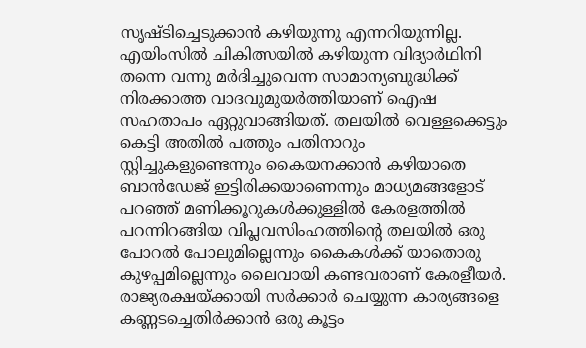സൃഷ്ടിച്ചെടുക്കാന്‍ കഴിയുന്നു എന്നറിയുന്നില്ല. എയിംസില്‍ ചികിത്സയില്‍ കഴിയുന്ന വിദ്യാര്‍ഥിനി തന്നെ വന്നു മര്‍ദിച്ചുവെന്ന സാമാന്യബുദ്ധിക്ക് നിരക്കാത്ത വാദവുമുയര്‍ത്തിയാണ് ഐഷ സഹതാപം ഏറ്റുവാങ്ങിയത്. തലയില്‍ വെള്ളക്കെട്ടും കെട്ടി അതില്‍ പത്തും പതിനാറും സ്റ്റിച്ചുകളുണ്ടെന്നും കൈയനക്കാന്‍ കഴിയാതെ ബാന്‍ഡേജ് ഇട്ടിരിക്കയാണെന്നും മാധ്യമങ്ങളോട് പറഞ്ഞ് മണിക്കൂറുകള്‍ക്കുള്ളില്‍ കേരളത്തില്‍ പറന്നിറങ്ങിയ വിപ്ലവസിംഹത്തിന്റെ തലയില്‍ ഒരു പോറല്‍ പോലുമില്ലെന്നും കൈകള്‍ക്ക് യാതൊരു കുഴപ്പമില്ലെന്നും ലൈവായി കണ്ടവരാണ് കേരളീയര്‍. രാജ്യരക്ഷയ്ക്കായി സര്‍ക്കാര്‍ ചെയ്യുന്ന കാര്യങ്ങളെ കണ്ണടച്ചെതിര്‍ക്കാന്‍ ഒരു കൂട്ടം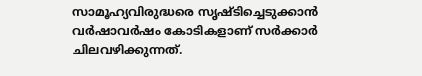സാമൂഹ്യവിരുദ്ധരെ സൃഷ്ടിച്ചെടുക്കാന്‍ വര്‍ഷാവര്‍ഷം കോടികളാണ് സര്‍ക്കാര്‍ ചിലവഴിക്കുന്നത്.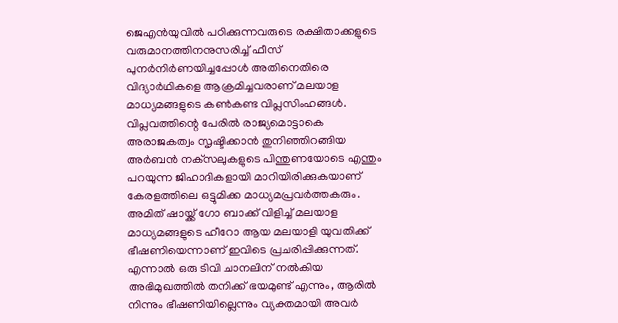ജെഎന്‍യുവില്‍ പഠിക്കുന്നവരുടെ രക്ഷിതാക്കളുടെ വരുമാനത്തിനനുസരിച്ച് ഫീസ് പുനര്‍നിര്‍ണയിച്ചപ്പോള്‍ അതിനെതിരെ വിദ്യാര്‍ഥികളെ ആക്രമിച്ചവരാണ് മലയാള മാധ്യമങ്ങളുടെ കണ്‍കണ്ട വിപ്ലസിംഹങ്ങള്‍. വിപ്ലവത്തിന്റെ പേരില്‍ രാജ്യമൊട്ടാകെ അരാജകത്വം സൃഷ്ടിക്കാന്‍ തുനിഞ്ഞിറങ്ങിയ അര്‍ബന്‍ നക്‌സലുകളുടെ പിന്തുണയോടെ എന്തും പറയുന്ന ജിഹാദികളായി മാറിയിരിക്കുകയാണ് കേരളത്തിലെ ഒട്ടുമിക്ക മാധ്യമപ്രവര്‍ത്തകരും. അമിത് ഷായ്ക്ക് ഗോ ബാക്ക് വിളിച്ച് മലയാള മാധ്യമങ്ങളുടെ ഹീറോ ആയ മലയാളി യുവതിക്ക് ഭീഷണിയെന്നാണ് ഇവിടെ പ്രചരിപ്പിക്കുന്നത്. എന്നാല്‍ ഒരു ടിവി ചാനലിന് നല്‍കിയ അഭിമുഖത്തില്‍ തനിക്ക് ഭയമുണ്ട് എന്നും, ആരില്‍ നിന്നും ഭീഷണിയില്ലെന്നും വ്യക്തമായി അവര്‍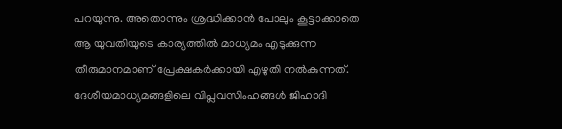പറയുന്നു. അതൊന്നും ശ്രദ്ധിക്കാന്‍ പോലും കൂട്ടാക്കാതെ ആ യുവതിയുടെ കാര്യത്തില്‍ മാധ്യമം എടുക്കുന്ന തീരുമാനമാണ് പ്രേക്ഷകര്‍ക്കായി എഴുതി നല്‍കുന്നത്. ദേശീയമാധ്യമങ്ങളിലെ വിപ്ലവസിംഹങ്ങള്‍ ജിഹാദി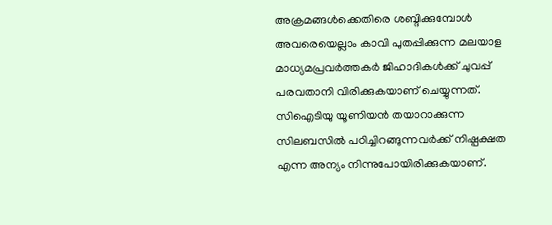അക്രമങ്ങള്‍ക്കെതിരെ ശബ്ദിക്കുമ്പോള്‍ അവരെയെല്ലാം കാവി പുതപ്പിക്കുന്ന മലയാള മാധ്യമപ്രവര്‍ത്തകര്‍ ജിഹാദികള്‍ക്ക് ചുവപ്പ് പരവതാനി വിരിക്കുകയാണ് ചെയ്യുന്നത്. സിഐടിയു യൂണിയന്‍ തയാറാക്കുന്ന സിലബസില്‍ പഠിച്ചിറങ്ങുന്നവര്‍ക്ക് നിഷ്പക്ഷത എന്ന അന്യം നിന്നുപോയിരിക്കുകയാണ്.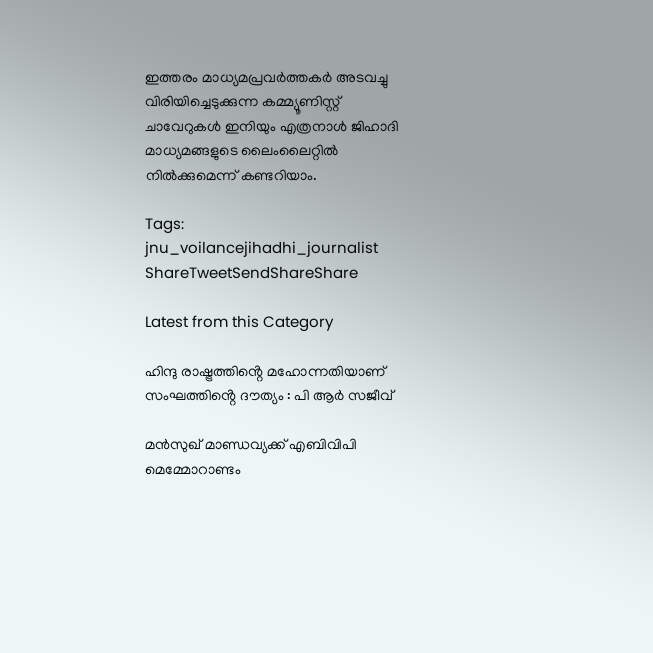ഇത്തരം മാധ്യമപ്രവര്‍ത്തകര്‍ അടവച്ചു വിരിയിച്ചെടുക്കുന്ന കമ്മ്യൂണിസ്റ്റ് ചാവേറുകള്‍ ഇനിയും എത്രനാള്‍ ജിഹാദി മാധ്യമങ്ങളുടെ ലൈംലൈറ്റില്‍ നില്‍ക്കുമെന്ന് കണ്ടറിയാം.

Tags: jnu_voilancejihadhi_journalist
ShareTweetSendShareShare

Latest from this Category

ഹിന്ദു രാഷ്ട്രത്തിൻ്റെ മഹോന്നതിയാണ് സംഘത്തിൻ്റെ ദൗത്യം : പി ആർ സജീവ്

മന്‍സുഖ് മാണ്ഡവ്യക്ക് എബിവിപി മെമ്മോറാണ്ടം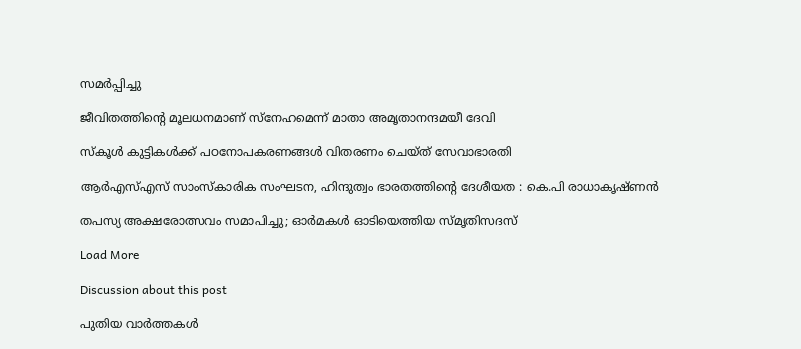സമര്‍പ്പിച്ചു

ജീവിതത്തിന്റെ മൂലധനമാണ് സ്നേഹമെന്ന് മാതാ അമൃതാനന്ദമയീ ദേവി

സ്കൂൾ കുട്ടികൾക്ക് പഠനോപകരണങ്ങൾ വിതരണം ചെയ്ത് സേവാഭാരതി

ആര്‍എസ്എസ് സാംസ്‌കാരിക സംഘടന, ഹിന്ദുത്വം ഭാരതത്തിന്റെ ദേശീയത : കെ.പി രാധാകൃഷ്ണന്‍

തപസ്യ അക്ഷരോത്സവം സമാപിച്ചു; ഓര്‍മകള്‍ ഓടിയെത്തിയ സ്മൃതിസദസ്

Load More

Discussion about this post

പുതിയ വാര്‍ത്തകള്‍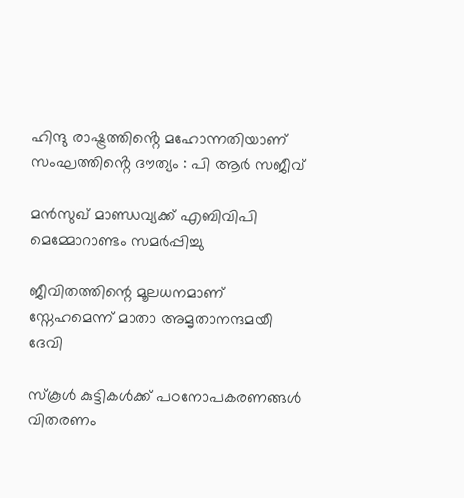ഹിന്ദു രാഷ്ട്രത്തിൻ്റെ മഹോന്നതിയാണ് സംഘത്തിൻ്റെ ദൗത്യം : പി ആർ സജീവ്

മന്‍സുഖ് മാണ്ഡവ്യക്ക് എബിവിപി മെമ്മോറാണ്ടം സമര്‍പ്പിച്ചു

ജീവിതത്തിന്റെ മൂലധനമാണ് സ്നേഹമെന്ന് മാതാ അമൃതാനന്ദമയീ ദേവി

സ്കൂൾ കുട്ടികൾക്ക് പഠനോപകരണങ്ങൾ വിതരണം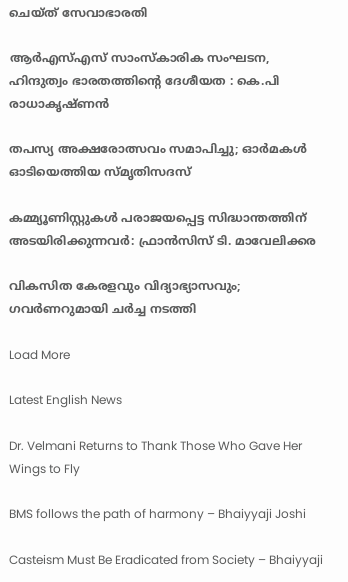ചെയ്ത് സേവാഭാരതി

ആര്‍എസ്എസ് സാംസ്‌കാരിക സംഘടന, ഹിന്ദുത്വം ഭാരതത്തിന്റെ ദേശീയത : കെ.പി രാധാകൃഷ്ണന്‍

തപസ്യ അക്ഷരോത്സവം സമാപിച്ചു; ഓര്‍മകള്‍ ഓടിയെത്തിയ സ്മൃതിസദസ്

കമ്മ്യൂണിസ്റ്റുകള്‍ പരാജയപ്പെട്ട സിദ്ധാന്തത്തിന് അടയിരിക്കുന്നവര്‍: ഫ്രാന്‍സിസ് ടി. മാവേലിക്കര

വികസിത കേരളവും വിദ്യാഭ്യാസവും; ഗവര്‍ണറുമായി ചര്‍ച്ച നടത്തി

Load More

Latest English News

Dr. Velmani Returns to Thank Those Who Gave Her Wings to Fly

BMS follows the path of harmony – Bhaiyyaji Joshi

Casteism Must Be Eradicated from Society – Bhaiyyaji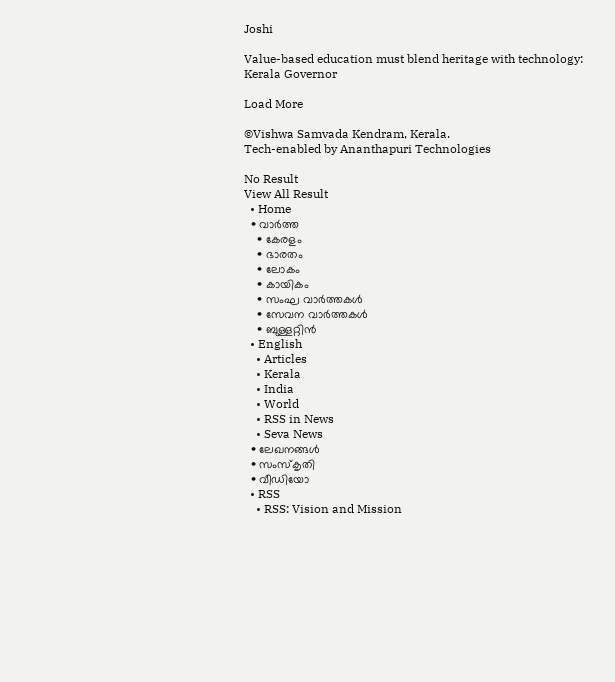Joshi

Value-based education must blend heritage with technology: Kerala Governor

Load More

©Vishwa Samvada Kendram, Kerala.
Tech-enabled by Ananthapuri Technologies

No Result
View All Result
  • Home
  • വാര്‍ത്ത
    • കേരളം
    • ഭാരതം
    • ലോകം
    • കായികം
    • സംഘ വാര്‍ത്തകള്‍
    • സേവന വാര്‍ത്തകള്‍
    • ബുള്ളറ്റിൻ
  • English
    • Articles
    • Kerala
    • India
    • World
    • RSS in News
    • Seva News
  • ലേഖനങ്ങള്‍
  • സംസ്കൃതി
  • വീഡിയോ
  • RSS
    • RSS: Vision and Mission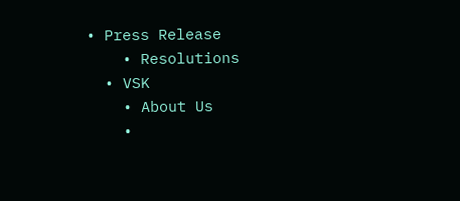• Press Release
    • Resolutions
  • VSK
    • About Us
    •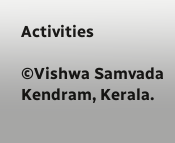Activities

©Vishwa Samvada Kendram, Kerala.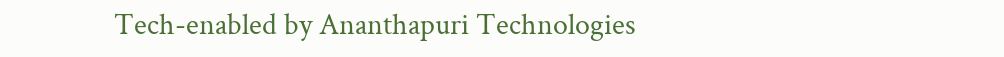Tech-enabled by Ananthapuri Technologies